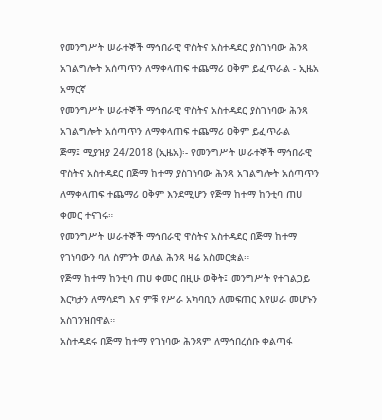የመንግሥት ሠራተኞች ማኅበራዊ ዋስትና አስተዳደር ያስገነባው ሕንጻ አገልግሎት አሰጣጥን ለማቀላጠፍ ተጨማሪ ዐቅም ይፈጥራል - ኢዜአ አማርኛ
የመንግሥት ሠራተኞች ማኅበራዊ ዋስትና አስተዳደር ያስገነባው ሕንጻ አገልግሎት አሰጣጥን ለማቀላጠፍ ተጨማሪ ዐቅም ይፈጥራል
ጅማ፤ ሚያዝያ 24/2018 (ኢዜአ)፡- የመንግሥት ሠራተኞች ማኅበራዊ ዋስትና አስተዳደር በጅማ ከተማ ያስገነባው ሕንጻ አገልግሎት አሰጣጥን ለማቀላጠፍ ተጨማሪ ዐቅም እንደሚሆን የጅማ ከተማ ከንቲባ ጠሀ ቀመር ተናገሩ።
የመንግሥት ሠራተኞች ማኅበራዊ ዋስትና አስተዳደር በጅማ ከተማ የገነባውን ባለ ስምንት ወለል ሕንጻ ዛሬ አስመርቋል።
የጅማ ከተማ ከንቲባ ጠሀ ቀመር በዚሁ ወቅት፤ መንግሥት የተገልጋይ እርካታን ለማሳደግ እና ምቹ የሥራ አካባቢን ለመፍጠር እየሠራ መሆኑን አስገንዝበዋል።
አስተዳደሩ በጅማ ከተማ የገነባው ሕንጻም ለማኅበረሰቡ ቀልጣፋ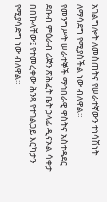አገልግሎት ለመስጠትና የሠራተኛውን ተነሳሽነት ለማሳደግ የሚያስችል ነው ብለዋል።
የመንግሥት ሠራተኞች ማኅበራዊ ዋስትና አስተዳደር ደቡብ ምዕራብ ሪጅን ጽሕፈት ቤት ኃላፊ ዲናኦል ሳቀታ በበኩላቸው፤ የተመረቀው ሕንጻ የተገልጋይ እርካታን የሚያሳድግ ነው ብለዋል።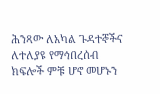ሕንጻው ለአካል ጉዳተኞችና ለተለያዩ የማኅበረሰብ ክፍሎች ምቹ ሆኖ መሆኑን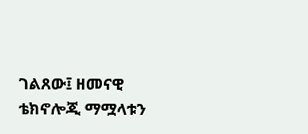ገልጸው፤ ዘመናዊ ቴክኖሎጂ ማሟላቱን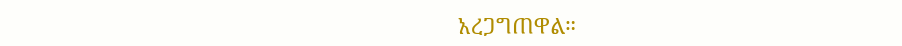አረጋግጠዋል።